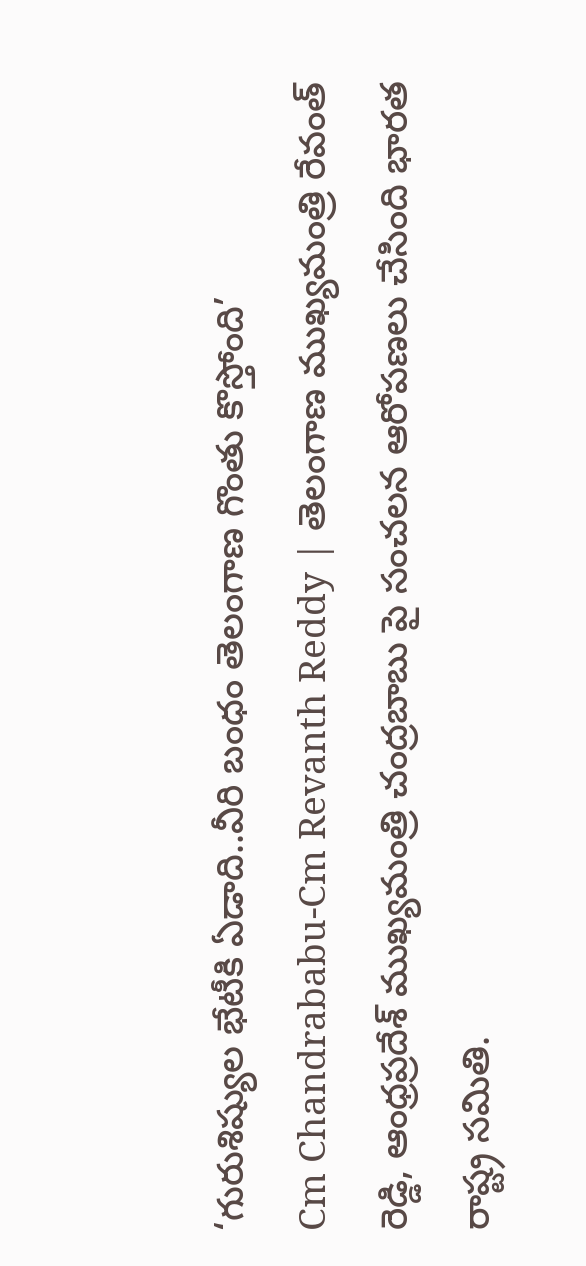‘గురుశిష్యుల భేటీకి ఏడాది..వీరి బంధం తెలంగాణ గొంతు కొస్తోంది’
Cm Chandrababu-Cm Revanth Reddy | తెలంగాణ ముఖ్యమంత్రి రేవంత్ రెడ్డి, ఆంధ్రప్రదేశ్ ముఖ్యమంత్రి చంద్రబాబు పై సంచలన ఆరోపణలు చేసింది భారత రాష్ట్ర సమితి.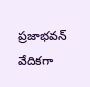ప్రజాభవన్ వేదికగా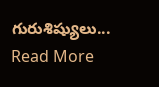గురుశిష్యులు... Read More